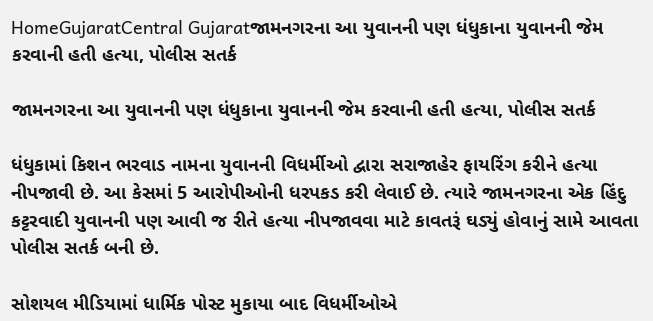HomeGujaratCentral Gujaratજામનગરના આ યુવાનની પણ ધંધુકાના યુવાનની જેમ કરવાની હતી હત્યા, પોલીસ સતર્ક

જામનગરના આ યુવાનની પણ ધંધુકાના યુવાનની જેમ કરવાની હતી હત્યા, પોલીસ સતર્ક

ધંધુકામાં કિશન ભરવાડ નામના યુવાનની વિધર્મીઓ દ્વારા સરાજાહેર ફાયરિંગ કરીને હત્યા નીપજાવી છે. આ કેસમાં 5 આરોપીઓની ધરપકડ કરી લેવાઈ છે. ત્યારે જામનગરના એક હિંદુ કટ્ટરવાદી યુવાનની પણ આવી જ રીતે હત્યા નીપજાવવા માટે કાવતરૂં ઘડ્યું હોવાનું સામે આવતા પોલીસ સતર્ક બની છે.

સોશયલ મીડિયામાં ધાર્મિક પોસ્ટ મુકાયા બાદ વિધર્મીઓએ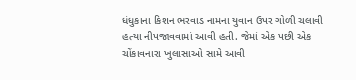ધંધુકાના કિશન ભરવાડ નામના યુવાન ઉપર ગોળી ચલાવી હત્યા નીપજાવવામાં આવી હતી. જેમાં એક પછી એક ચોંકાવનારા ખુલાસાઓ સામે આવી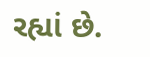રહ્યાં છે.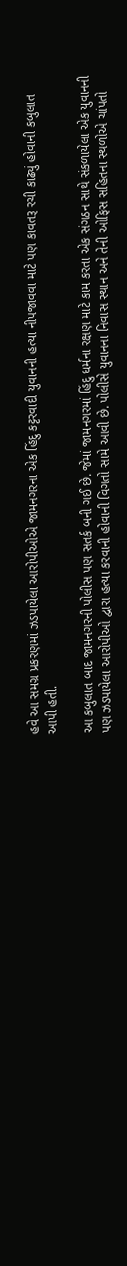હવે આ સમગ્ર પ્રકરણમાં ઝડપાયેલા આરોપીઓએ જામનગરના એક હિંદુ કટ્ટરવાદી યુવાનની હત્યા નીપજાવવા માટે પણ કાવતરૂ રચી કાઢ્યું હોવાની કબુલાત આપી હતી.

આ કબુલાત બાદ જામનગરની પોલીસ પણ સતર્ક બની ગઈ છે. જેમાં જામનગરમાં હિંદુ ધર્મના રક્ષણ માટે કામ કરતા એક સંગઠન સાથે સંકળાયેલા એક યુવાનની પણ ઝડપાયેલા આરોપીઓ દ્વારા હત્યા કરવાની હોવાની વિગતો સામે આવી છે. પોલીસે યુવાનના નિવાસ સ્થાન અને તેની ઓફિસ સહિતના સ્થળોએ ચાંપતો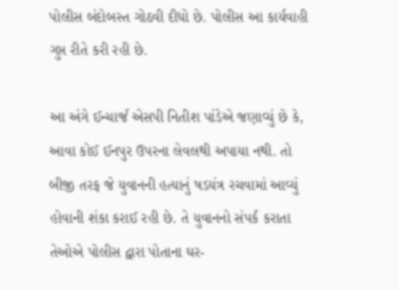પોલીસ બંદોબસ્ત ગોઠવી દીધો છે. પોલીસ આ કાર્યવાહી ગુપ્ત રીતે કરી રહી છે.

આ અંગે ઈન્ચાર્જ એસપી નિતીશ પાંડેએ જણાવ્યું છે કે, આવા કોઈ ઈનપુર ઉપરના લેવલથી અપાયા નથી. તો બીજી તરફ જે યુવાનની હત્યાનું ષડયંત્ર રચવામાં આવ્યું હોવાની શંકા કરાઈ રહી છે. તે યુવાનનો સંપર્ક કરાતા તેઓએ પોલીસ દ્વારા પોતાના ઘર-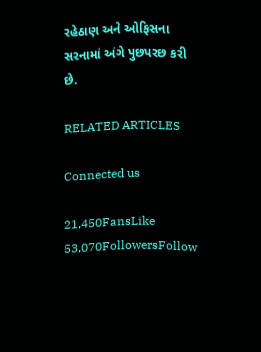રહેઠાણ અને ઓફિસના સરનામાં અંગે પુછપરછ કરી છે.

RELATED ARTICLES

Connected us

21,450FansLike
53,070FollowersFollow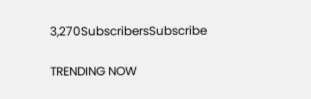3,270SubscribersSubscribe

TRENDING NOW